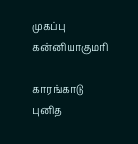முகப்பு
கன்னியாகுமரி

காரங்காடு புனித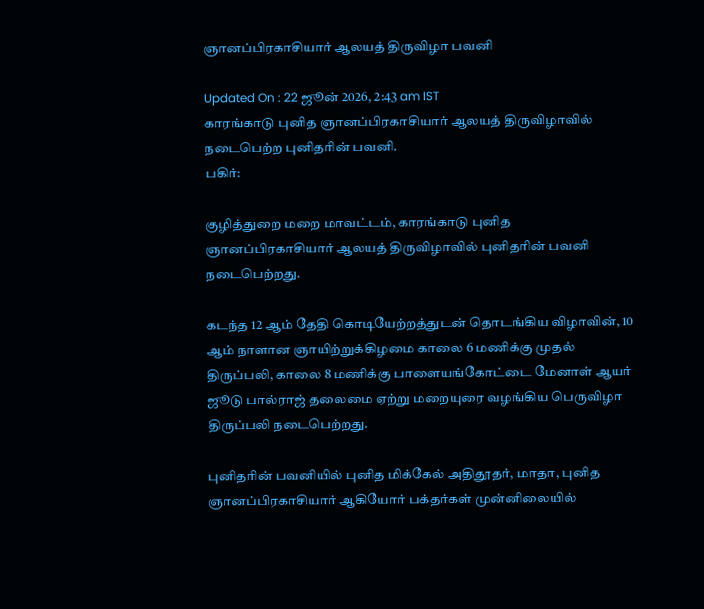ஞானப்பிரகாசியார் ஆலயத் திருவிழா பவனி

Updated On : 22 ஜூன் 2026, 2:43 am IST
காரங்காடு புனித ஞானப்பிரகாசியார் ஆலயத் திருவிழாவில் நடைபெற்ற புனிதரின் பவனி.
பகிர்:

குழித்துறை மறை மாவட்டம், காரங்காடு புனித ஞானப்பிரகாசியார் ஆலயத் திருவிழாவில் புனிதரின் பவனி நடைபெற்றது.

கடந்த 12 ஆம் தேதி கொடியேற்றத்துடன் தொடங்கிய விழாவின், 10 ஆம் நாளான ஞாயிற்றுக்கிழமை காலை 6 மணிக்கு முதல் திருப்பலி, காலை 8 மணிக்கு பாளையங்கோட்டை மேனாள் ஆயர் ஜூடு பால்ராஜ் தலைமை ஏற்று மறையுரை வழங்கிய பெருவிழா திருப்பலி நடைபெற்றது.

புனிதரின் பவனியில் புனித மிக்கேல் அதிதூதர், மாதா, புனித ஞானப்பிரகாசியார் ஆகியோர் பக்தர்கள் முன்னிலையில்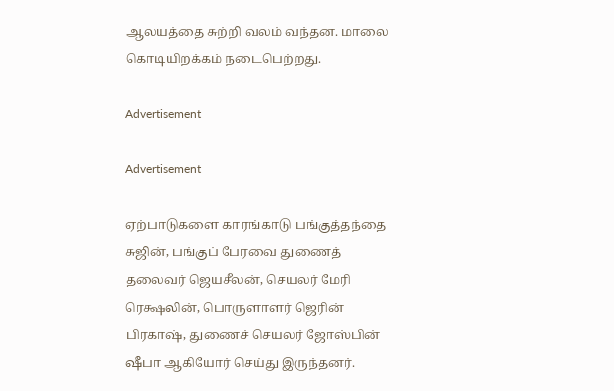ஆலயத்தை சுற்றி வலம் வந்தன. மாலை கொடியிறக்கம் நடைபெற்றது.

Advertisement

Advertisement

ஏற்பாடுகளை காரங்காடு பங்குத்தந்தை சுஜின், பங்குப் பேரவை துணைத் தலைவர் ஜெயசீலன், செயலர் மேரி ரெக்ஷலின், பொருளாளர் ஜெரின் பிரகாஷ், துணைச் செயலர் ஜோஸ்பின் ஷீபா ஆகியோர் செய்து இருந்தனர்.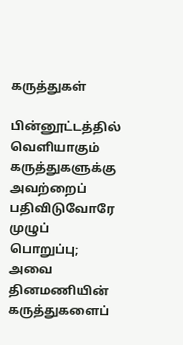கருத்துகள்

பின்னூட்டத்தில் வெளியாகும் கருத்துகளுக்கு அவற்றைப் பதிவிடுவோரே முழுப் பொறுப்பு; அவை தினமணியின் கருத்துகளைப்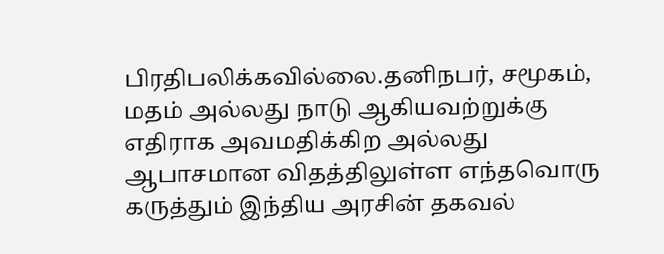பிரதிபலிக்கவில்லை.தனிநபர், சமூகம், மதம் அல்லது நாடு ஆகியவற்றுக்கு எதிராக அவமதிக்கிற அல்லது ஆபாசமான விதத்திலுள்ள எந்தவொரு கருத்தும் இந்திய அரசின் தகவல்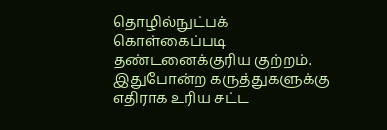தொழில்நுட்பக் கொள்கைப்படி தண்டனைக்குரிய குற்றம். இதுபோன்ற கருத்துகளுக்கு எதிராக உரிய சட்ட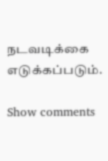நடவடிக்கை எடுக்கப்படும்.

Show comments